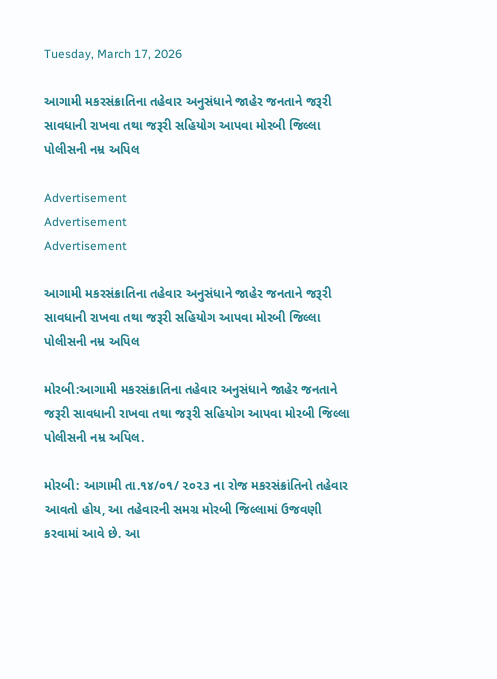Tuesday, March 17, 2026

આગામી મકરસંક્રાતિના તહેવાર અનુસંધાને જાહેર જનતાને જરૂરી સાવધાની રાખવા તથા જરૂરી સહિયોગ આપવા મોરબી જિલ્લા પોલીસની નમ્ર અપિલ

Advertisement
Advertisement
Advertisement

આગામી મકરસંક્રાતિના તહેવાર અનુસંધાને જાહેર જનતાને જરૂરી સાવધાની રાખવા તથા જરૂરી સહિયોગ આપવા મોરબી જિલ્લા પોલીસની નમ્ર અપિલ

મોરબી:આગામી મકરસંક્રાતિના તહેવાર અનુસંધાને જાહેર જનતાને જરૂરી સાવધાની રાખવા તથા જરૂરી સહિયોગ આપવા મોરબી જિલ્લા પોલીસની નમ્ર અપિલ.

મોરબી: આગામી તા.૧૪/૦૧/ ૨૦૨૩ ના રોજ મકરસંક્રાંતિનો તહેવાર આવતો હોય, આ તહેવારની સમગ્ર મોરબી જિલ્લામાં ઉજવણી કરવામાં આવે છે. આ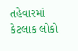તહેવારમાં કેટલાક લોકો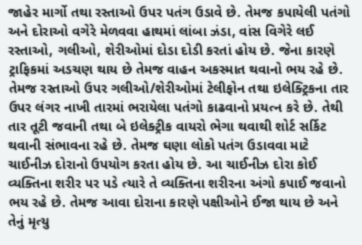જાહેર માર્ગો તથા રસ્તાઓ ઉપર પતંગ ઉડાવે છે. તેમજ કપાયેલી પતંગો અને દોરાઓ વગેરે મેળવવા હાથમાં લાંબા ઝંડા, વાંસ વિગેરે લઈ રસ્તાઓ, ગલીઓ, શેરીઓમાં દોડા દોડી કરતાં હોય છે. જેના કારણે ટ્રાફિકમાં અડચણ થાય છે તેમજ વાહન અકસ્માત થવાનો ભય રહે છે. તેમજ રસ્તાઓ ઉપર ગલીઓ/શેરીઓમાં ટેલીફોન તથા ઇલેક્ટ્રિકના તાર ઉપર લંગર નાખી તારમાં ભરાયેલા પતંગો કાઢવાનો પ્રયત્ન કરે છે. તેથી તાર તૂટી જવાની તથા બે ઇલેક્ટ્રીક વાયરો ભેગા થવાથી શોર્ટ સર્કિટ થવાની સંભાવના રહે છે. તેમજ ઘણા લોકો પતંગ ઉડાવવા માટે ચાઈનીઝ દોરાનો ઉપયોગ કરતા હોય છે. આ ચાઈનીઝ દોરા કોઈ વ્યક્તિના શરીર પર પડે ત્યારે તે વ્યક્તિના શરીરના અંગો કપાઈ જવાનો ભય રહે છે. તેમજ આવા દોરાના કારણે પક્ષીઓને ઈજા થાય છે અને તેનું મૃત્યુ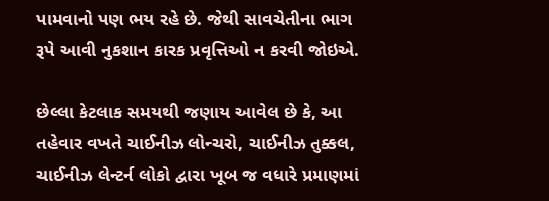પામવાનો પણ ભય રહે છે. જેથી સાવચેતીના ભાગ રૂપે આવી નુકશાન કારક પ્રવૃત્તિઓ ન કરવી જોઇએ.

છેલ્લા કેટલાક સમયથી જણાય આવેલ છે કે, આ તહેવાર વખતે ચાઈનીઝ લોન્ચરો, ચાઈનીઝ તુક્કલ, ચાઈનીઝ લેન્ટર્ન લોકો દ્વારા ખૂબ જ વધારે પ્રમાણમાં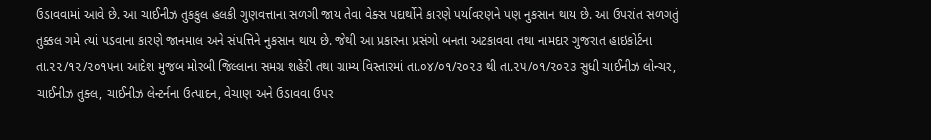ઉડાવવામાં આવે છે. આ ચાઈનીઝ તુકકુલ હલકી ગુણવત્તાના સળગી જાય તેવા વેક્સ પદાર્થોને કારણે પર્યાવરણને પણ નુકસાન થાય છે. આ ઉપરાંત સળગતું તુક્કલ ગમે ત્યાં પડવાના કારણે જાનમાલ અને સંપત્તિને નુકસાન થાય છે. જેથી આ પ્રકારના પ્રસંગો બનતા અટકાવવા તથા નામદાર ગુજરાત હાઇકોર્ટના તા.૨૨/૧૨/૨૦૧૫ના આદેશ મુજબ મોરબી જિલ્લાના સમગ્ર શહેરી તથા ગ્રામ્ય વિસ્તારમાં તા.૦૪/૦૧/૨૦૨૩ થી તા.૨૫/૦૧/૨૦૨૩ સુધી ચાઈનીઝ લોન્ચર, ચાઈનીઝ તુક્લ, ચાઈનીઝ લેન્ટર્નના ઉત્પાદન, વેચાણ અને ઉડાવવા ઉપર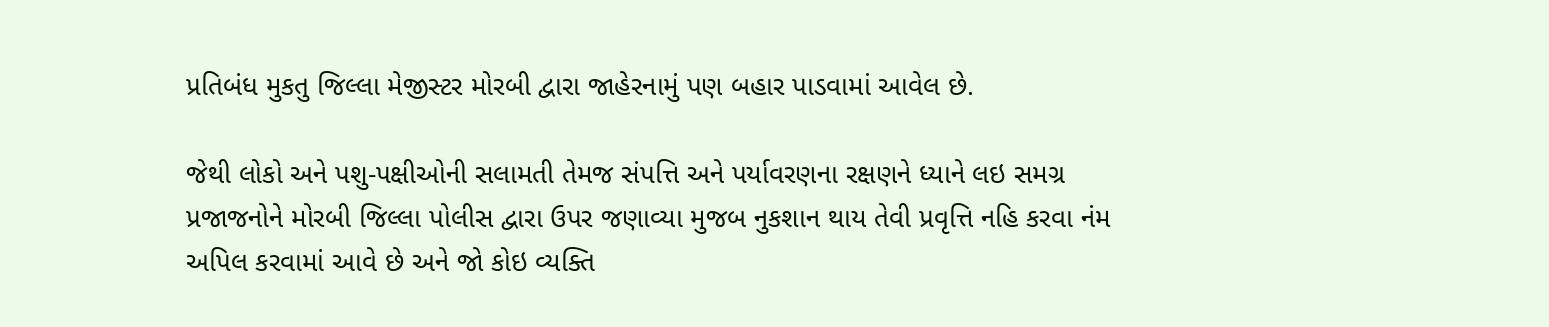પ્રતિબંધ મુકતુ જિલ્લા મેજીસ્ટર મોરબી દ્વારા જાહેરનામું પણ બહાર પાડવામાં આવેલ છે.

જેથી લોકો અને પશુ-પક્ષીઓની સલામતી તેમજ સંપત્તિ અને પર્યાવરણના રક્ષણને ધ્યાને લઇ સમગ્ર પ્રજાજનોને મોરબી જિલ્લા પોલીસ દ્વારા ઉપર જણાવ્યા મુજબ નુકશાન થાય તેવી પ્રવૃત્તિ નહિ કરવા નંમ અપિલ કરવામાં આવે છે અને જો કોઇ વ્યક્તિ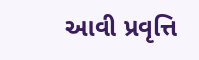આવી પ્રવૃત્તિ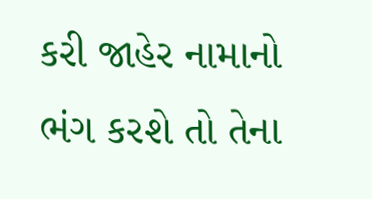કરી જાહેર નામાનો ભંગ કરશે તો તેના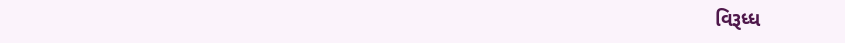વિરૂધ્ધ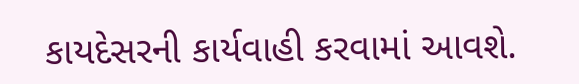કાયદેસરની કાર્યવાહી કરવામાં આવશે.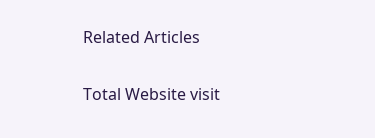Related Articles

Total Website visit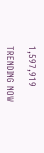1,597,919

TRENDING NOW